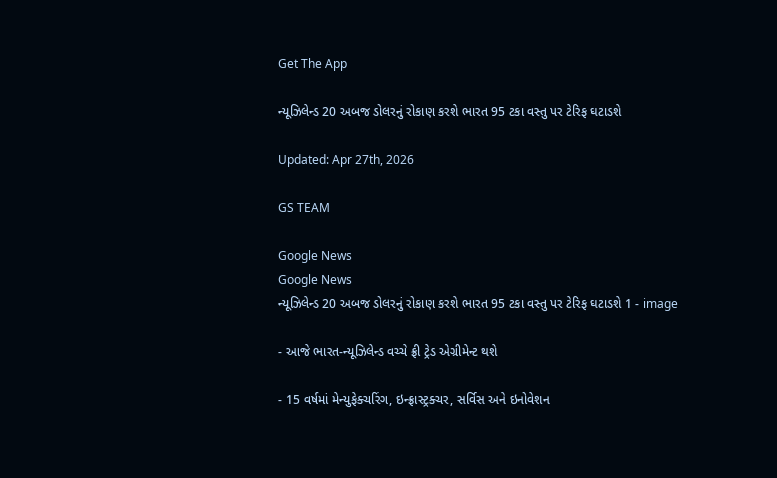Get The App

ન્યૂઝિલેન્ડ 20 અબજ ડોલરનું રોકાણ કરશે ભારત 95 ટકા વસ્તુ પર ટેરિફ ઘટાડશે

Updated: Apr 27th, 2026

GS TEAM

Google News
Google News
ન્યૂઝિલેન્ડ 20 અબજ ડોલરનું રોકાણ કરશે ભારત 95 ટકા વસ્તુ પર ટેરિફ ઘટાડશે 1 - image

- આજે ભારત-ન્યૂઝિલેન્ડ વચ્ચે ફ્રી ટ્રેડ એગ્રીમેન્ટ થશે

- 15 વર્ષમાં મેન્યુફેક્ચરિંગ, ઇન્ફ્રાસ્ટ્રક્ચર, સર્વિસ અને ઇનોવેશન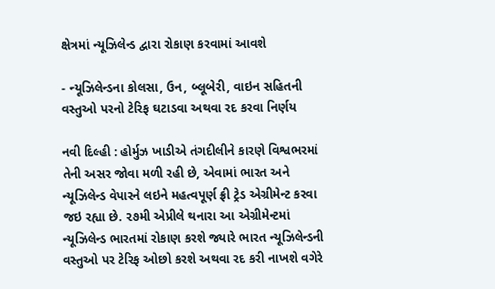ક્ષેત્રમાં ન્યૂઝિલેન્ડ દ્વારા રોકાણ કરવામાં આવશે

- ન્યૂઝિલેન્ડના કોલસા, ઉન, બ્લૂબેરી, વાઇન સહિતની વસ્તુઓ પરનો ટેરિફ ઘટાડવા અથવા રદ કરવા નિર્ણય

નવી દિલ્હી : હોર્મુઝ ખાડીએ તંગદીલીને કારણે વિશ્વભરમાં તેની અસર જોવા મળી રહી છે, એવામાં ભારત અને ન્યૂઝિલેન્ડ વેપારને લઇને મહત્વપૂર્ણ ફ્રી ટ્રેડ એગ્રીમેન્ટ કરવા જઇ રહ્યા છે. ૨૭મી એપ્રીલે થનારા આ એગ્રીમેન્ટમાં ન્યૂઝિલેન્ડ ભારતમાં રોકાણ કરશે જ્યારે ભારત ન્યૂઝિલેન્ડની વસ્તુઓ પર ટેરિફ ઓછો કરશે અથવા રદ કરી નાખશે વગેરે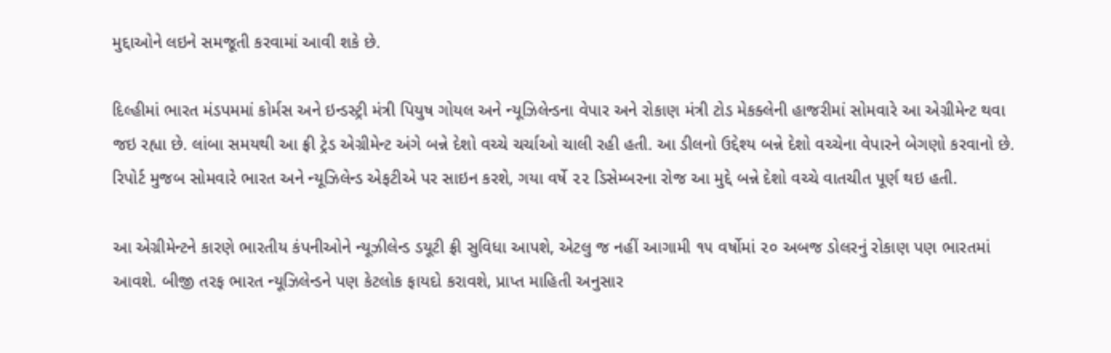મુદ્દાઓને લઇને સમજૂતી કરવામાં આવી શકે છે.

દિલ્હીમાં ભારત મંડપમમાં કોર્મસ અને ઇન્ડસ્ટ્રી મંત્રી પિયુષ ગોયલ અને ન્યૂઝિલેન્ડના વેપાર અને રોકાણ મંત્રી ટોડ મેકક્લેની હાજરીમાં સોમવારે આ એગ્રીમેન્ટ થવા જઇ રહ્યા છે. લાંબા સમયથી આ ફ્રી ટ્રેડ એગ્રીમેન્ટ અંગે બન્ને દેશો વચ્ચે ચર્ચાઓ ચાલી રહી હતી. આ ડીલનો ઉદ્દેશ્ય બન્ને દેશો વચ્ચેના વેપારને બેગણો કરવાનો છે. રિપોર્ટ મુજબ સોમવારે ભારત અને ન્યૂઝિલેન્ડ એફટીએ પર સાઇન કરશે, ગયા વર્ષે ૨૨ ડિસેમ્બરના રોજ આ મુદ્દે બન્ને દેશો વચ્ચે વાતચીત પૂર્ણ થઇ હતી.

આ એગ્રીમેન્ટને કારણે ભારતીય કંપનીઓને ન્યૂઝીલેન્ડ ડયૂટી ફ્રી સુવિધા આપશે, એટલુ જ નહીં આગામી ૧૫ વર્ષોમાં ૨૦ અબજ ડોલરનું રોકાણ પણ ભારતમાં આવશે. બીજી તરફ ભારત ન્યૂઝિલેન્ડને પણ કેટલોક ફાયદો કરાવશે, પ્રાપ્ત માહિતી અનુસાર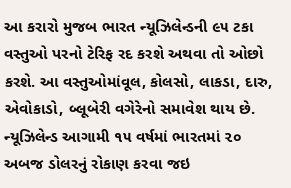આ કરારો મુજબ ભારત ન્યૂઝિલેન્ડની ૯૫ ટકા વસ્તુઓ પરનો ટેરિફ રદ કરશે અથવા તો ઓછો કરશે. આ વસ્તુઓમાંવૂલ, કોલસો, લાકડા, દારુ, એવોકાડો, બ્લૂબેરી વગેરેનો સમાવેશ થાય છે. ન્યૂઝિલેન્ડ આગામી ૧૫ વર્ષમાં ભારતમાં ૨૦ અબજ ડોલરનું રોકાણ કરવા જઇ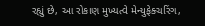રહ્યું છે, આ રોકાણ મુખ્યત્વે મેન્યુફેક્ચરિંગ,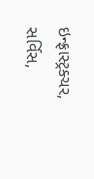ઇન્ફ્રાસ્ટ્રક્ચર, સર્વિસ,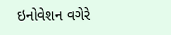ઇનોવેશન વગેરે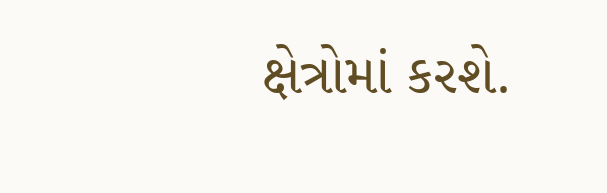ક્ષેત્રોમાં કરશે.